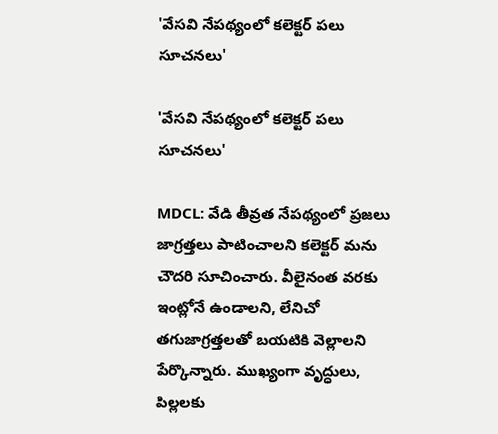'వేసవి నేపథ్యంలో కలెక్టర్ పలు సూచనలు'

'వేసవి నేపథ్యంలో కలెక్టర్ పలు సూచనలు'

MDCL: వేడి తీవ్రత నేపథ్యంలో ప్రజలు జాగ్రత్తలు పాటించాలని కలెక్టర్ మను చౌదరి సూచించారు. వీలైనంత వరకు ఇంట్లోనే ఉండాలని, లేనిచో తగుజాగ్రత్తలతో బయటికి వెల్లాలని పేర్కొన్నారు. ముఖ్యంగా వృద్ధులు, పిల్లలకు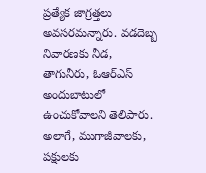ప్రత్యేక జాగ్రత్తలు అవసరమన్నారు. వడదెబ్బ నివారణకు నీడ, తాగునీరు, ఓఆర్‌ఎస్ అందుబాటులో ఉంచుకోవాలని తెలిపారు. అలాగే, ముగాజీవాలకు, పక్షులకు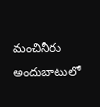మంచినీరు అందుబాటులో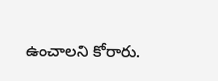ఉంచాలని కోరారు.